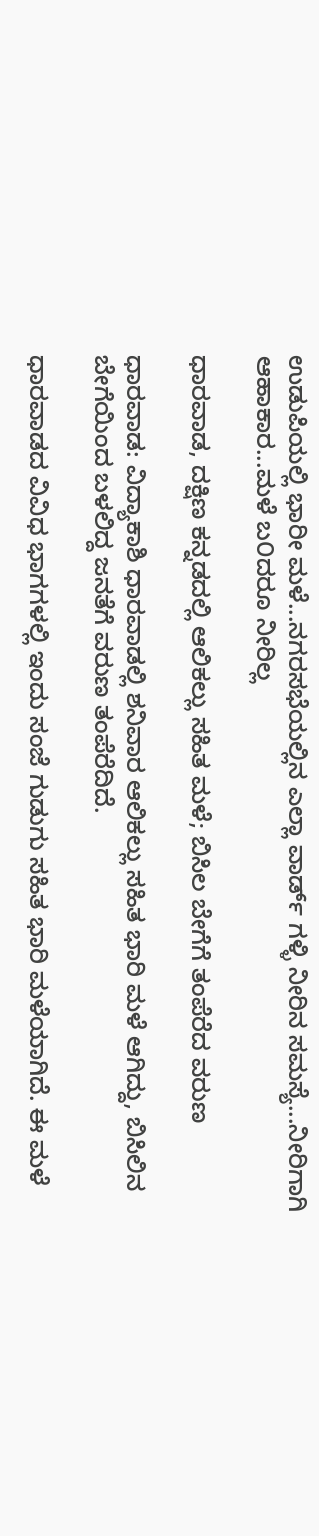ಉಡುಪಿಯಲ್ಲಿ ಭಾರೀ ಮಳೆ...ನಗರಸಭೆಯಲ್ಲಿನ ಎಲ್ಲಾ ವಾರ್ಡ್ ಗಳ್ಳಿ ನೀರಿನ ಸಮಸ್ಯೆ...ನೀರಿಗಾಗಿ ಆಹಾಕಾರ...ಮಳೆ ಬ೦ದರೂ ನೀರಿಲ್ಲ

ಧಾರವಾಡ, ದಕ್ಷಿಣ ಕನ್ನಡದಲ್ಲಿ ಆಲಿಕಲ್ಲು ಸಹಿತ ಮಳೆ; ಬಿಸಿಲ ಬೇಗೆಗೆ ತಂಪೆರೆದ ವರುಣ

ಧಾರವಾಡ: ವಿದ್ಯಾಕಾಶಿ ಧಾರವಾಡಲ್ಲಿ ಶನಿವಾರ ಆಲಿಕಲ್ಲು ಸಹಿತ ಭಾರಿ ಮಳೆ ಆಗಿದ್ದು, ಬಿಸಿಲಿನ ಬೇಗೆಯಿಂದ ಬಳಲಿದ್ದ ಜನತೆಗೆ ವರುಣ ತಂಪೆರೆದಿದೆ.

ಧಾರವಾಡದ ವಿವಿಧ ಭಾಗಗಳಲ್ಲಿ ಇಂದು ಸಂಜೆ ಗುಡುಗು ಸಹಿತ ಭಾರಿ ಮಳೆಯಾಗಿದೆ. ಈ ಮಳೆ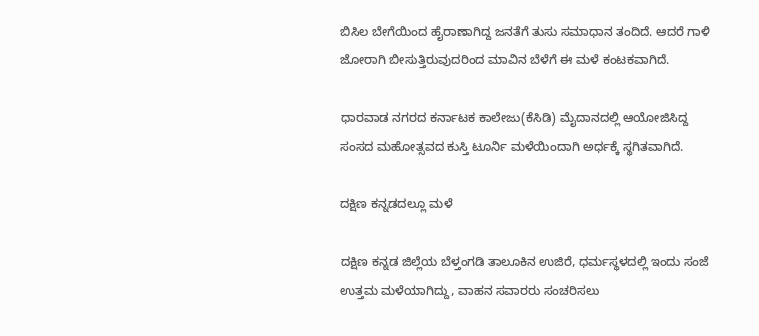ಬಿಸಿಲ ಬೇಗೆಯಿಂದ ಹೈರಾಣಾಗಿದ್ದ ಜನತೆಗೆ ತುಸು ಸಮಾಧಾನ ತಂದಿದೆ. ಆದರೆ ಗಾಳಿ ಜೋರಾಗಿ ಬೀಸುತ್ತಿರುವುದರಿಂದ ಮಾವಿನ ಬೆಳೆಗೆ ಈ ಮಳೆ ಕಂಟಕವಾಗಿದೆ.

ಧಾರವಾಡ ನಗರದ ಕರ್ನಾಟಕ ಕಾಲೇಜು(ಕೆಸಿಡಿ) ಮೈದಾನದಲ್ಲಿ ಆಯೋಜಿಸಿದ್ದ ಸಂಸದ ಮಹೋತ್ಸವದ ಕುಸ್ತಿ ಟೂರ್ನಿ ಮಳೆಯಿಂದಾಗಿ ಅರ್ಧಕ್ಕೆ ಸ್ಥಗಿತವಾಗಿದೆ.

ದಕ್ಷಿಣ ಕನ್ನಡದಲ್ಲೂ ಮಳೆ

ದಕ್ಷಿಣ ಕನ್ನಡ ಜಿಲ್ಲೆಯ ಬೆಳ್ತಂಗಡಿ ತಾಲೂಕಿನ ಉಜಿರೆ, ಧರ್ಮಸ್ಥಳದಲ್ಲಿ ಇಂದು ಸಂಜೆ ಉತ್ತಮ ಮಳೆಯಾಗಿದ್ದು, ವಾಹನ ಸವಾರರು ಸಂಚರಿಸಲು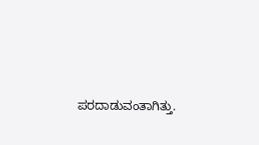ಪರದಾಡುವಂತಾಗಿತ್ತು.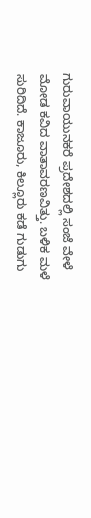ಗುರುವಾಯುನಕರೆ ಪ್ರದೇಶದಲ್ಲಿ ಸಂಜೆ ವೇಳೆ ಮೋಡ ಕವಿದ ವಾತಾವರಣವಿತ್ತು. ಬಳಿಕ ಮಳೆ ಸುರಿದಿದೆ. ಕಾಜೂರು, ಕಿಲ್ಲೂರು ಕಡೆ ಗುಡುಗು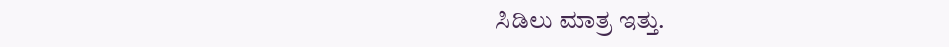ಸಿಡಿಲು ಮಾತ್ರ ಇತ್ತು.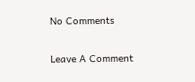No Comments

Leave A Comment